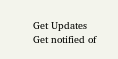Get Updates
Get notified of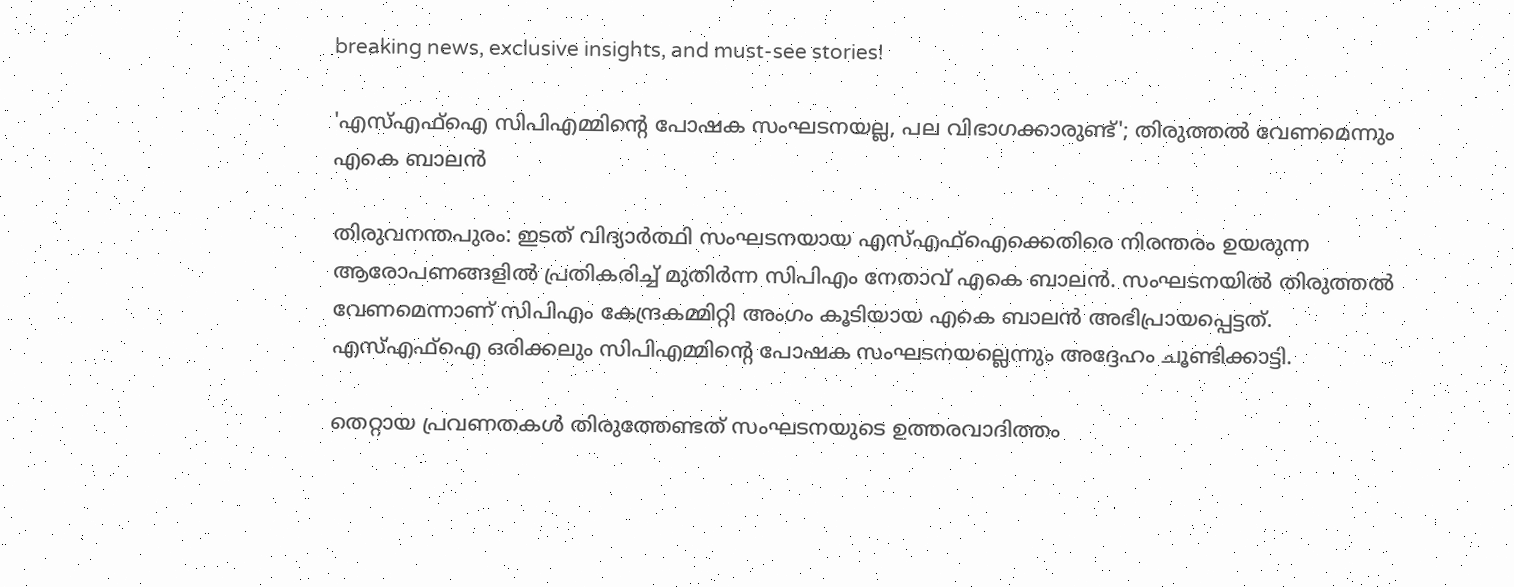breaking news, exclusive insights, and must-see stories!

'എസ്എഫ്ഐ സിപിഎമ്മിന്റെ പോഷക സംഘടനയല്ല, പല വിഭാഗക്കാരുണ്ട്'; തിരുത്തൽ വേണമെന്നും എകെ ബാലൻ

തിരുവനന്തപുരം: ഇടത് വിദ്യാർത്ഥി സംഘടനയായ എസ്എഫ്ഐക്കെതിരെ നിരന്തരം ഉയരുന്ന ആരോപണങ്ങളിൽ പ്രതികരിച്ച് മുതിർന്ന സിപിഎം നേതാവ് എകെ ബാലൻ. സംഘടനയിൽ തിരുത്തൽ വേണമെന്നാണ് സിപിഎം കേന്ദ്രകമ്മിറ്റി അംഗം കൂടിയായ എകെ ബാലൻ അഭിപ്രായപ്പെട്ടത്. എസ്എഫ്ഐ ഒരിക്കലും സിപിഎമ്മിന്റെ പോഷക സംഘടനയല്ലെന്നും അദ്ദേഹം ചൂണ്ടിക്കാട്ടി.

തെറ്റായ പ്രവണതകൾ തിരുത്തേണ്ടത് സംഘടനയുടെ ഉത്തരവാദിത്തം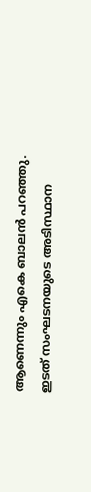ആണെന്നും എകെ ബാലൻ പറഞ്ഞു. ഇടത് സംഘടനയുടെ അടിസ്ഥാന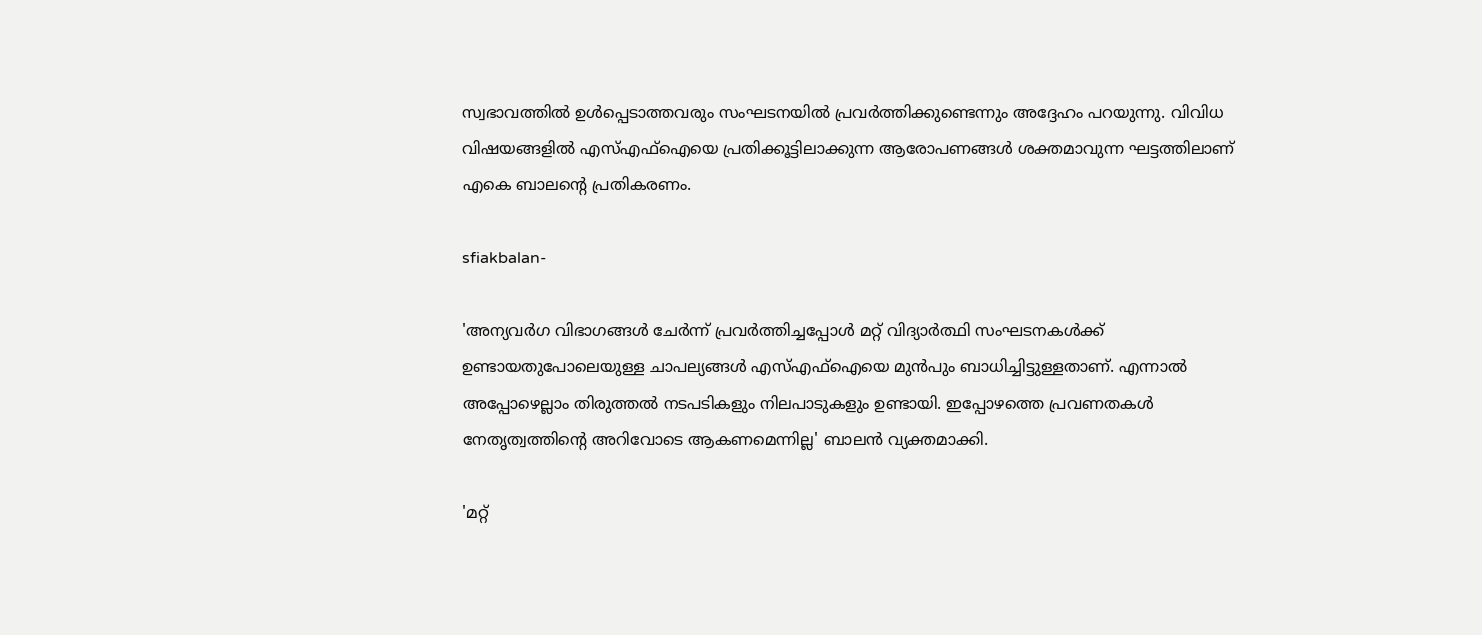സ്വഭാവത്തില്‍ ഉള്‍പ്പെടാത്തവരും സംഘടനയിൽ പ്രവർത്തിക്കുണ്ടെന്നും അദ്ദേഹം പറയുന്നു. വിവിധ വിഷയങ്ങളിൽ എസ്എഫ്ഐയെ പ്രതിക്കൂട്ടിലാക്കുന്ന ആരോപണങ്ങൾ ശക്തമാവുന്ന ഘട്ടത്തിലാണ് എകെ ബാലന്റെ പ്രതികരണം.

sfiakbalan-

'അന്യവര്‍ഗ വിഭാഗങ്ങള്‍ ചേര്‍ന്ന് പ്രവര്‍ത്തിച്ചപ്പോള്‍ മറ്റ് വിദ്യാര്‍ത്ഥി സംഘടനകള്‍ക്ക് ഉണ്ടായതുപോലെയുള്ള ചാപല്യങ്ങൾ എസ്എഫ്‌ഐയെ മുന്‍പും ബാധിച്ചിട്ടുള്ളതാണ്. എന്നാൽ അപ്പോഴെല്ലാം തിരുത്തല്‍ നടപടികളും നിലപാടുകളും ഉണ്ടായി. ഇപ്പോഴത്തെ പ്രവണതകള്‍ നേതൃത്വത്തിന്റെ അറിവോടെ ആകണമെന്നില്ല' ബാലൻ വ്യക്തമാക്കി.

'മറ്റ്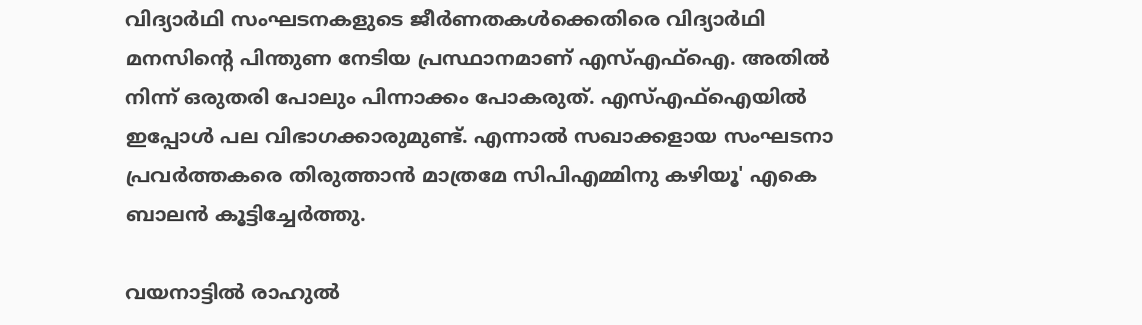വിദ്യാർഥി സംഘടനകളുടെ ജീർണതകൾക്കെതിരെ വിദ്യാർഥി മനസിന്റെ പിന്തുണ നേടിയ പ്രസ്ഥാനമാണ് എസ്എഫ്ഐ. അതിൽ നിന്ന് ഒരുതരി പോലും പിന്നാക്കം പോകരുത്. എസ്എഫ്ഐയിൽ ഇപ്പോൾ പല വിഭാഗക്കാരുമുണ്ട്. എന്നാൽ സഖാക്കളായ സംഘടനാ പ്രവർത്തകരെ തിരുത്താൻ മാത്രമേ സിപിഎമ്മിനു കഴിയൂ' എകെ ബാലൻ കൂട്ടിച്ചേർത്തു.

വയനാട്ടിൽ രാഹുൽ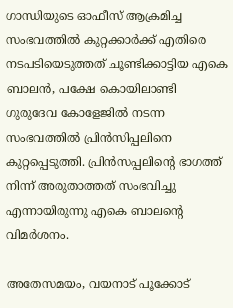ഗാന്ധിയുടെ ഓഫീസ് ആക്രമിച്ച സംഭവത്തിൽ കുറ്റക്കാർക്ക് എതിരെ നടപടിയെടുത്തത് ചൂണ്ടിക്കാട്ടിയ എകെ ബാലൻ, പക്ഷേ കൊയിലാണ്ടി ഗുരുദേവ കോളേജിൽ നടന്ന സംഭവത്തിൽ പ്രിൻസിപ്പലിനെ കുറ്റപ്പെടുത്തി. പ്രിൻസപ്പലിന്റെ ഭാഗത്ത് നിന്ന് അരുതാത്തത് സംഭവിച്ചു എന്നായിരുന്നു എകെ ബാലന്റെ വിമർശനം.

അതേസമയം, വയനാട് പൂക്കോട്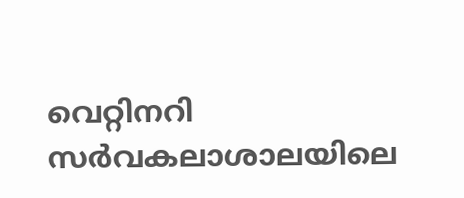വെറ്റിനറി സർവകലാശാലയിലെ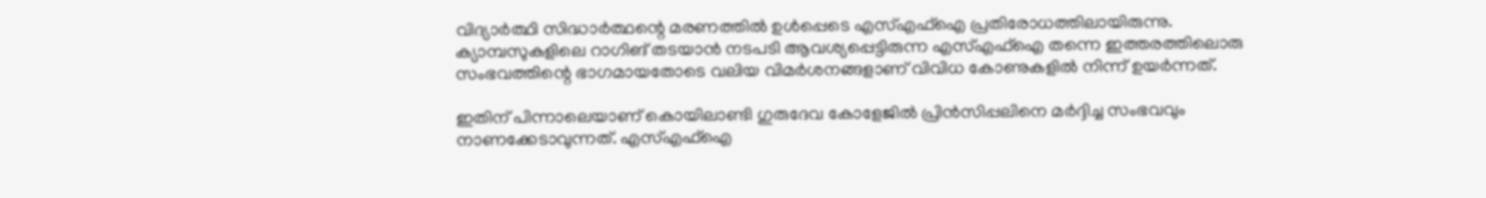വിദ്യാർത്ഥി സിദ്ധാർത്ഥന്റെ മരണത്തിൽ ഉൾപ്പെടെ എസ്എഫ്ഐ പ്രതിരോധത്തിലായിരുന്നു. ക്യാമ്പസുകളിലെ റാഗിങ് തടയാൻ നടപടി ആവശ്യപ്പെട്ടിരുന്ന എസ്എഫ്ഐ തന്നെ ഇത്തരത്തിലൊരു സംഭവത്തിന്റെ ഭാഗമായതോടെ വലിയ വിമർശനങ്ങളാണ് വിവിധ കോണുകളിൽ നിന്ന് ഉയർന്നത്.

ഇതിന് പിന്നാലെയാണ് കൊയിലാണ്ടി ഗുരുദേവ കോളേജിൽ പ്രിൻസിപ്പലിനെ മർദ്ദിച്ച സംഭവവും നാണക്കേടാവുന്നത്. എസ്എഫ്ഐ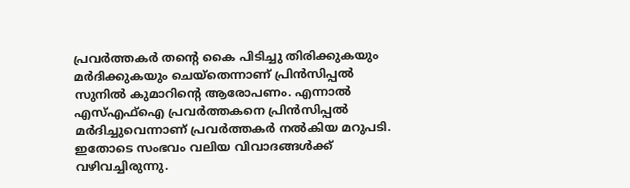പ്രവര്‍ത്തകര്‍ തന്റെ കൈ പിടിച്ചു തിരിക്കുകയും മര്‍ദിക്കുകയും ചെയ്തെന്നാണ് പ്രിന്‍സിപ്പല്‍ സുനിൽ കുമാറിന്റെ ആരോപണം. എന്നാൽ എസ്എഫ്ഐ പ്രവർത്തകനെ പ്രിൻസിപ്പൽ മർദിച്ചുവെന്നാണ് പ്രവർത്തകർ നൽകിയ മറുപടി. ഇതോടെ സംഭവം വലിയ വിവാദങ്ങൾക്ക് വഴിവച്ചിരുന്നു.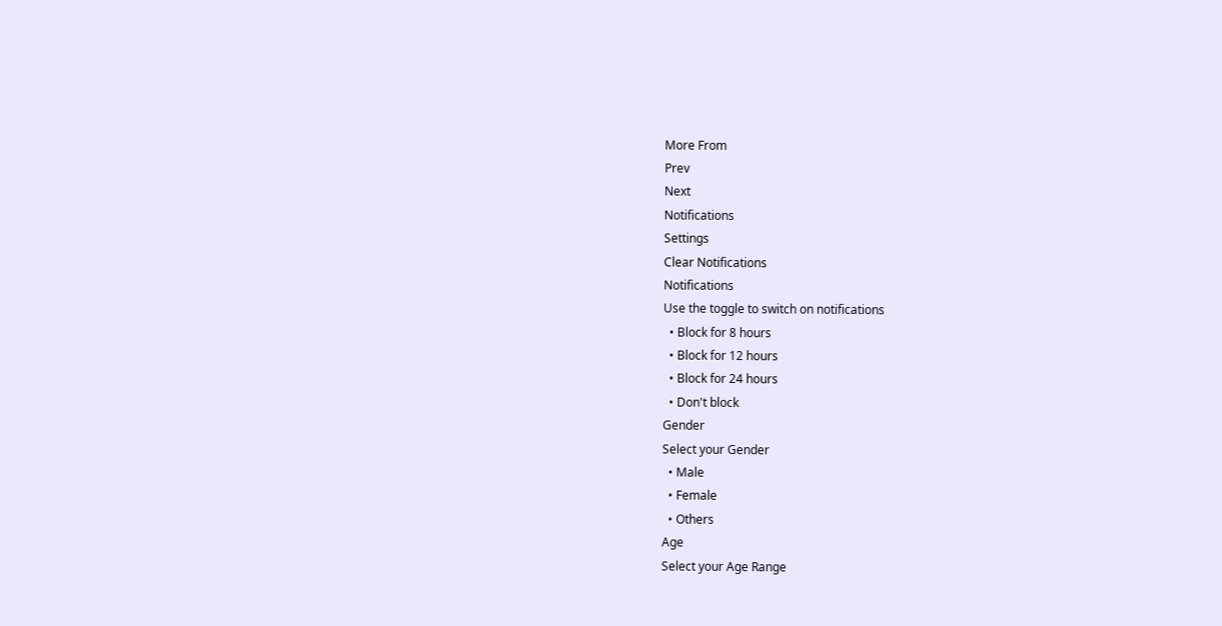More From
Prev
Next
Notifications
Settings
Clear Notifications
Notifications
Use the toggle to switch on notifications
  • Block for 8 hours
  • Block for 12 hours
  • Block for 24 hours
  • Don't block
Gender
Select your Gender
  • Male
  • Female
  • Others
Age
Select your Age Range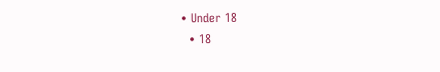• Under 18
  • 18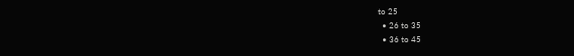to 25
  • 26 to 35
  • 36 to 45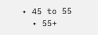• 45 to 55
  • 55+